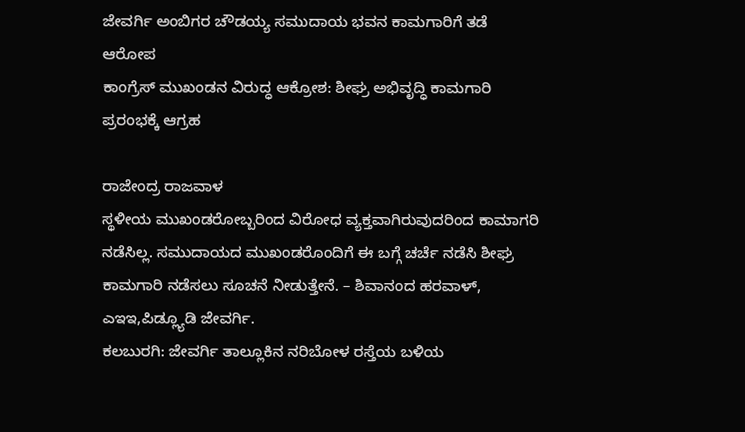ಜೇವರ್ಗಿ ಅಂಬಿಗರ ಚೌಡಯ್ಯ ಸಮುದಾಯ ಭವನ ಕಾಮಗಾರಿಗೆ ತಡೆ ಆರೋಪ
ಕಾಂಗ್ರೆಸ್ ಮುಖಂಡನ ವಿರುದ್ಧ ಆಕ್ರೋಶ: ಶೀಘ್ರ ಅಭಿವೃದ್ಧಿ ಕಾಮಗಾರಿ ಪ್ರರಂಭಕ್ಕೆ ಆಗ್ರಹ

ರಾಜೇಂದ್ರ ರಾಜವಾಳ
ಸ್ಥಳೀಯ ಮುಖಂಡರೋಬ್ಬರಿಂದ ವಿರೋಧ ವ್ಯಕ್ತವಾಗಿರುವುದರಿಂದ ಕಾಮಾಗರಿ ನಡೆಸಿಲ್ಲ. ಸಮುದಾಯದ ಮುಖಂಡರೊಂದಿಗೆ ಈ ಬಗ್ಗೆ ಚರ್ಚೆ ನಡೆಸಿ ಶೀಘ್ರ ಕಾಮಗಾರಿ ನಡೆಸಲು ಸೂಚನೆ ನೀಡುತ್ತೇನೆ. – ಶಿವಾನಂದ ಹರವಾಳ್, ಎಇಇ,ಪಿಡ್ಲ್ಯೂಡಿ ಜೇವರ್ಗಿ.
ಕಲಬುರಗಿ: ಜೇವರ್ಗಿ ತಾಲ್ಲೂಕಿನ ನರಿಬೋಳ ರಸ್ತೆಯ ಬಳಿಯ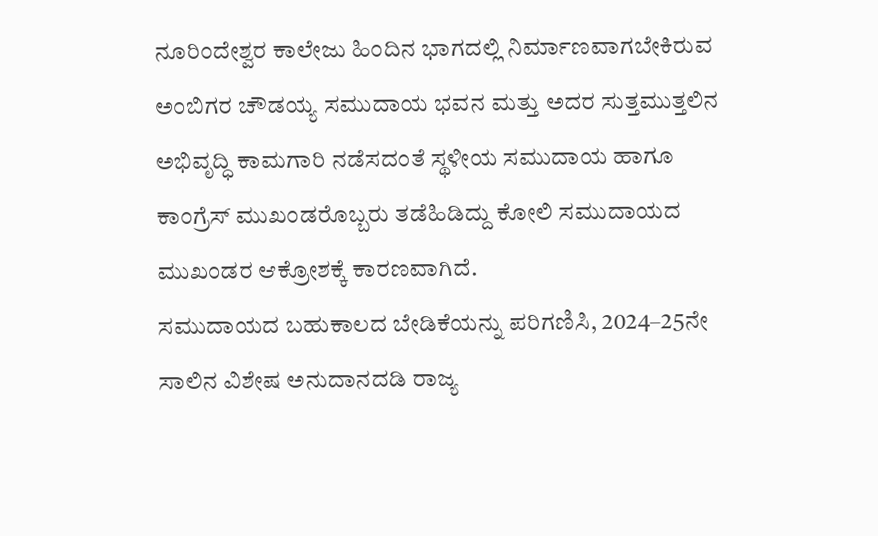ನೂರಿಂದೇಶ್ವರ ಕಾಲೇಜು ಹಿಂದಿನ ಭಾಗದಲ್ಲಿ ನಿರ್ಮಾಣವಾಗಬೇಕಿರುವ ಅಂಬಿಗರ ಚೌಡಯ್ಯ ಸಮುದಾಯ ಭವನ ಮತ್ತು ಅದರ ಸುತ್ತಮುತ್ತಲಿನ ಅಭಿವೃದ್ಧಿ ಕಾಮಗಾರಿ ನಡೆಸದಂತೆ ಸ್ಥಳೀಯ ಸಮುದಾಯ ಹಾಗೂ ಕಾಂಗ್ರೆಸ್ ಮುಖಂಡರೊಬ್ಬರು ತಡೆಹಿಡಿದ್ದು ಕೋಲಿ ಸಮುದಾಯದ ಮುಖಂಡರ ಆಕ್ರೋಶಕ್ಕೆ ಕಾರಣವಾಗಿದೆ.
ಸಮುದಾಯದ ಬಹುಕಾಲದ ಬೇಡಿಕೆಯನ್ನು ಪರಿಗಣಿಸಿ, 2024–25ನೇ ಸಾಲಿನ ವಿಶೇಷ ಅನುದಾನದಡಿ ರಾಜ್ಯ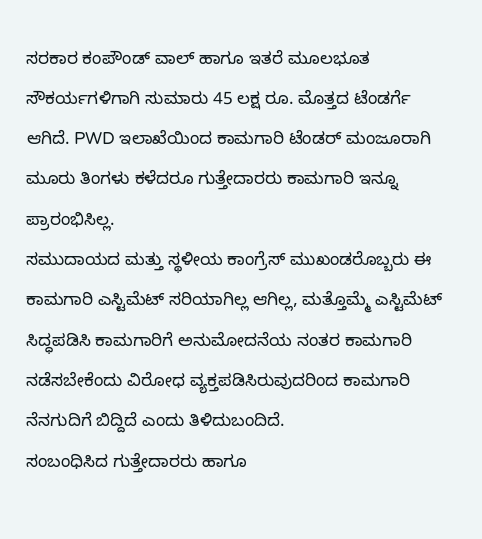ಸರಕಾರ ಕಂಪೌಂಡ್ ವಾಲ್ ಹಾಗೂ ಇತರೆ ಮೂಲಭೂತ ಸೌಕರ್ಯಗಳಿಗಾಗಿ ಸುಮಾರು 45 ಲಕ್ಷ ರೂ. ಮೊತ್ತದ ಟೆಂಡರ್ಗೆ ಆಗಿದೆ. PWD ಇಲಾಖೆಯಿಂದ ಕಾಮಗಾರಿ ಟೆಂಡರ್ ಮಂಜೂರಾಗಿ ಮೂರು ತಿಂಗಳು ಕಳೆದರೂ ಗುತ್ತೇದಾರರು ಕಾಮಗಾರಿ ಇನ್ನೂ ಪ್ರಾರಂಭಿಸಿಲ್ಲ.
ಸಮುದಾಯದ ಮತ್ತು ಸ್ಥಳೀಯ ಕಾಂಗ್ರೆಸ್ ಮುಖಂಡರೊಬ್ಬರು ಈ ಕಾಮಗಾರಿ ಎಸ್ಟಿಮೆಟ್ ಸರಿಯಾಗಿಲ್ಲ ಆಗಿಲ್ಲ, ಮತ್ತೊಮ್ಮೆ ಎಸ್ಟಿಮೆಟ್ ಸಿದ್ಧಪಡಿಸಿ ಕಾಮಗಾರಿಗೆ ಅನುಮೋದನೆಯ ನಂತರ ಕಾಮಗಾರಿ ನಡೆಸಬೇಕೆಂದು ವಿರೋಧ ವ್ಯಕ್ತಪಡಿಸಿರುವುದರಿಂದ ಕಾಮಗಾರಿ ನೆನಗುದಿಗೆ ಬಿದ್ದಿದೆ ಎಂದು ತಿಳಿದುಬಂದಿದೆ.
ಸಂಬಂಧಿಸಿದ ಗುತ್ತೇದಾರರು ಹಾಗೂ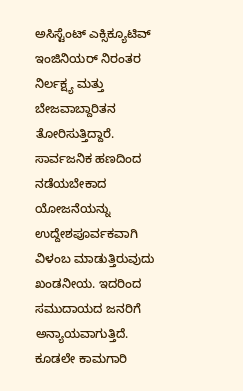ಅಸಿಸ್ಟೆಂಟ್ ಎಕ್ಸಿಕ್ಯೂಟಿವ್ ಇಂಜಿನಿಯರ್ ನಿರಂತರ ನಿರ್ಲಕ್ಷ್ಯ ಮತ್ತು ಬೇಜವಾಬ್ದಾರಿತನ ತೋರಿಸುತ್ತಿದ್ದಾರೆ. ಸಾರ್ವಜನಿಕ ಹಣದಿಂದ ನಡೆಯಬೇಕಾದ ಯೋಜನೆಯನ್ನು ಉದ್ದೇಶಪೂರ್ವಕವಾಗಿ ವಿಳಂಬ ಮಾಡುತ್ತಿರುವುದು ಖಂಡನೀಯ. ಇದರಿಂದ ಸಮುದಾಯದ ಜನರಿಗೆ ಅನ್ಯಾಯವಾಗುತ್ತಿದೆ. ಕೂಡಲೇ ಕಾಮಗಾರಿ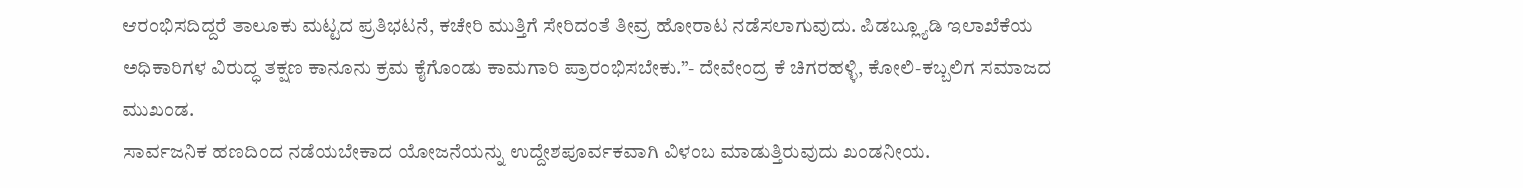ಆರಂಭಿಸದಿದ್ದರೆ ತಾಲೂಕು ಮಟ್ಟದ ಪ್ರತಿಭಟನೆ, ಕಚೇರಿ ಮುತ್ತಿಗೆ ಸೇರಿದಂತೆ ತೀವ್ರ ಹೋರಾಟ ನಡೆಸಲಾಗುವುದು. ಪಿಡಬ್ಲ್ಯೂಡಿ ಇಲಾಖೆಕೆಯ ಅಧಿಕಾರಿಗಳ ವಿರುದ್ಧ ತಕ್ಷಣ ಕಾನೂನು ಕ್ರಮ ಕೈಗೊಂಡು ಕಾಮಗಾರಿ ಪ್ರಾರಂಭಿಸಬೇಕು.”- ದೇವೇಂದ್ರ ಕೆ ಚಿಗರಹಳ್ಳಿ, ಕೋಲಿ-ಕಬ್ಬಲಿಗ ಸಮಾಜದ ಮುಖಂಡ.
ಸಾರ್ವಜನಿಕ ಹಣದಿಂದ ನಡೆಯಬೇಕಾದ ಯೋಜನೆಯನ್ನು ಉದ್ದೇಶಪೂರ್ವಕವಾಗಿ ವಿಳಂಬ ಮಾಡುತ್ತಿರುವುದು ಖಂಡನೀಯ.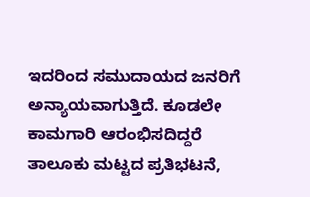ಇದರಿಂದ ಸಮುದಾಯದ ಜನರಿಗೆ ಅನ್ಯಾಯವಾಗುತ್ತಿದೆ. ಕೂಡಲೇ ಕಾಮಗಾರಿ ಆರಂಭಿಸದಿದ್ದರೆ ತಾಲೂಕು ಮಟ್ಟದ ಪ್ರತಿಭಟನೆ,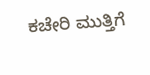ಕಚೇರಿ ಮುತ್ತಿಗೆ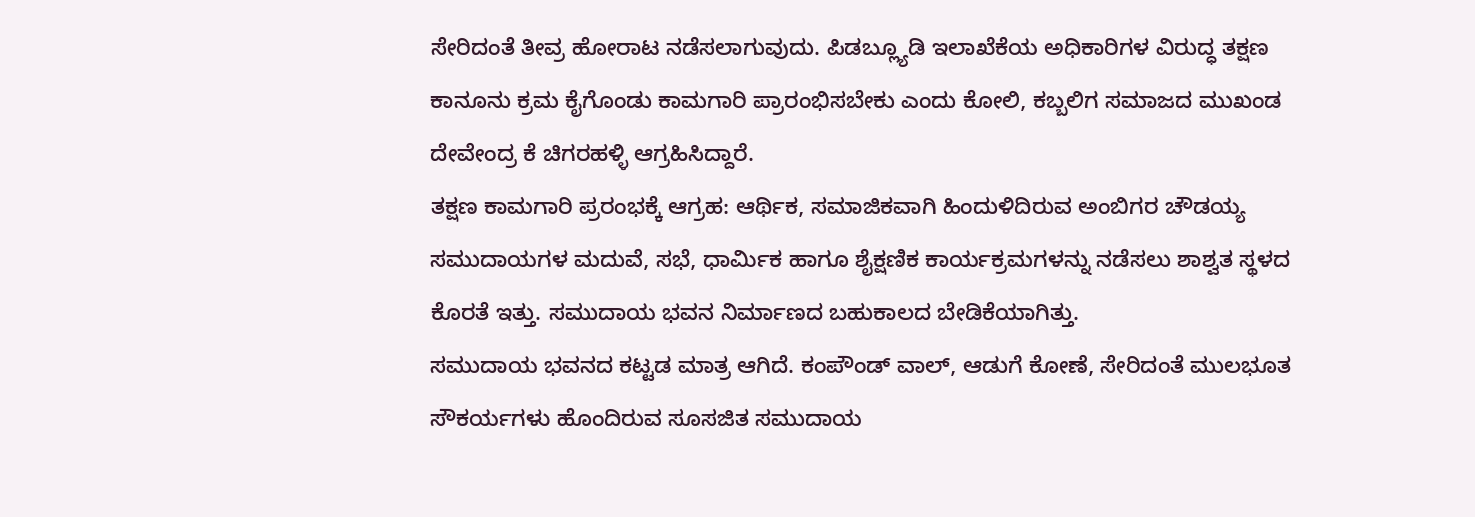ಸೇರಿದಂತೆ ತೀವ್ರ ಹೋರಾಟ ನಡೆಸಲಾಗುವುದು. ಪಿಡಬ್ಲ್ಯೂಡಿ ಇಲಾಖೆಕೆಯ ಅಧಿಕಾರಿಗಳ ವಿರುದ್ಧ ತಕ್ಷಣ ಕಾನೂನು ಕ್ರಮ ಕೈಗೊಂಡು ಕಾಮಗಾರಿ ಪ್ರಾರಂಭಿಸಬೇಕು ಎಂದು ಕೋಲಿ, ಕಬ್ಬಲಿಗ ಸಮಾಜದ ಮುಖಂಡ ದೇವೇಂದ್ರ ಕೆ ಚಿಗರಹಳ್ಳಿ ಆಗ್ರಹಿಸಿದ್ದಾರೆ.
ತಕ್ಷಣ ಕಾಮಗಾರಿ ಪ್ರರಂಭಕ್ಕೆ ಆಗ್ರಹ: ಆರ್ಥಿಕ, ಸಮಾಜಿಕವಾಗಿ ಹಿಂದುಳಿದಿರುವ ಅಂಬಿಗರ ಚೌಡಯ್ಯ ಸಮುದಾಯಗಳ ಮದುವೆ, ಸಭೆ, ಧಾರ್ಮಿಕ ಹಾಗೂ ಶೈಕ್ಷಣಿಕ ಕಾರ್ಯಕ್ರಮಗಳನ್ನು ನಡೆಸಲು ಶಾಶ್ವತ ಸ್ಥಳದ ಕೊರತೆ ಇತ್ತು. ಸಮುದಾಯ ಭವನ ನಿರ್ಮಾಣದ ಬಹುಕಾಲದ ಬೇಡಿಕೆಯಾಗಿತ್ತು.
ಸಮುದಾಯ ಭವನದ ಕಟ್ಟಡ ಮಾತ್ರ ಆಗಿದೆ. ಕಂಪೌಂಡ್ ವಾಲ್, ಆಡುಗೆ ಕೋಣೆ, ಸೇರಿದಂತೆ ಮುಲಭೂತ ಸೌಕರ್ಯಗಳು ಹೊಂದಿರುವ ಸೂಸಜಿತ ಸಮುದಾಯ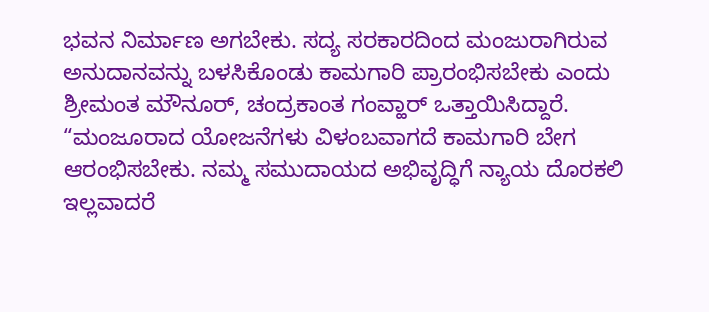ಭವನ ನಿರ್ಮಾಣ ಅಗಬೇಕು. ಸದ್ಯ ಸರಕಾರದಿಂದ ಮಂಜುರಾಗಿರುವ ಅನುದಾನವನ್ನು ಬಳಸಿಕೊಂಡು ಕಾಮಗಾರಿ ಪ್ರಾರಂಭಿಸಬೇಕು ಎಂದು ಶ್ರೀಮಂತ ಮೌನೂರ್, ಚಂದ್ರಕಾಂತ ಗಂವ್ಹಾರ್ ಒತ್ತಾಯಿಸಿದ್ದಾರೆ.
“ಮಂಜೂರಾದ ಯೋಜನೆಗಳು ವಿಳಂಬವಾಗದೆ ಕಾಮಗಾರಿ ಬೇಗ ಆರಂಭಿಸಬೇಕು. ನಮ್ಮ ಸಮುದಾಯದ ಅಭಿವೃದ್ಧಿಗೆ ನ್ಯಾಯ ದೊರಕಲಿ ಇಲ್ಲವಾದರೆ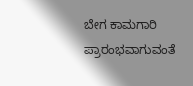ಬೇಗ ಕಾಮಗಾರಿ ಪ್ರಾರಂಭವಾಗುವಂತೆ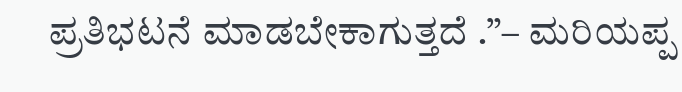ಪ್ರತಿಭಟನೆ ಮಾಡಬೇಕಾಗುತ್ತದೆ .”– ಮರಿಯಪ್ಪ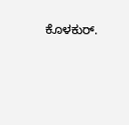ಕೊಳಕುರ್.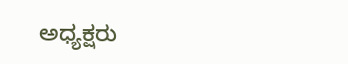ಅಧ್ಯಕ್ಷರು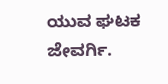ಯುವ ಘಟಕ ಜೇವರ್ಗಿ.